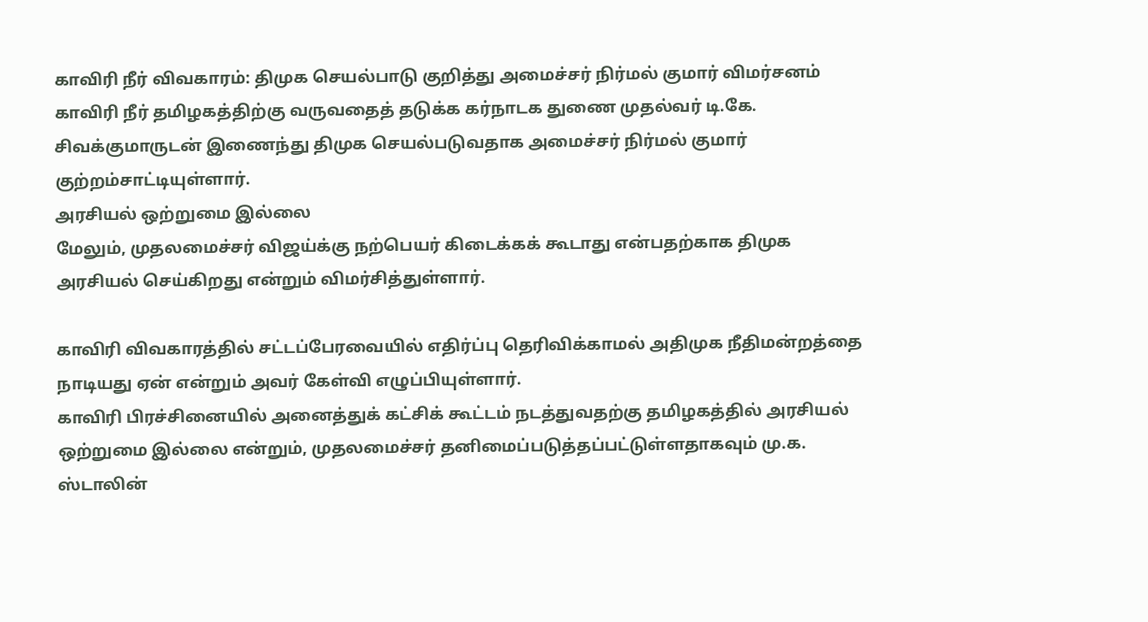காவிரி நீர் விவகாரம்: திமுக செயல்பாடு குறித்து அமைச்சர் நிர்மல் குமார் விமர்சனம்
காவிரி நீர் தமிழகத்திற்கு வருவதைத் தடுக்க கர்நாடக துணை முதல்வர் டி.கே. சிவக்குமாருடன் இணைந்து திமுக செயல்படுவதாக அமைச்சர் நிர்மல் குமார் குற்றம்சாட்டியுள்ளார்.
அரசியல் ஒற்றுமை இல்லை
மேலும், முதலமைச்சர் விஜய்க்கு நற்பெயர் கிடைக்கக் கூடாது என்பதற்காக திமுக அரசியல் செய்கிறது என்றும் விமர்சித்துள்ளார்.

காவிரி விவகாரத்தில் சட்டப்பேரவையில் எதிர்ப்பு தெரிவிக்காமல் அதிமுக நீதிமன்றத்தை நாடியது ஏன் என்றும் அவர் கேள்வி எழுப்பியுள்ளார்.
காவிரி பிரச்சினையில் அனைத்துக் கட்சிக் கூட்டம் நடத்துவதற்கு தமிழகத்தில் அரசியல் ஒற்றுமை இல்லை என்றும், முதலமைச்சர் தனிமைப்படுத்தப்பட்டுள்ளதாகவும் மு.க. ஸ்டாலின்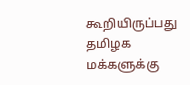கூறியிருப்பது தமிழக மக்களுக்கு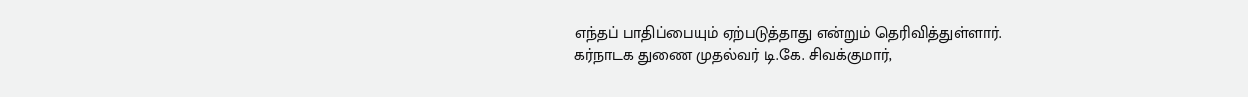எந்தப் பாதிப்பையும் ஏற்படுத்தாது என்றும் தெரிவித்துள்ளார்.
கர்நாடக துணை முதல்வர் டி.கே. சிவக்குமார்,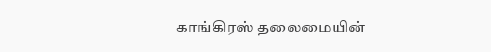காங்கிரஸ் தலைமையின்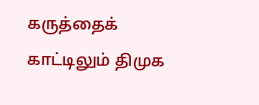கருத்தைக் காட்டிலும் திமுக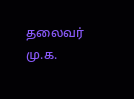தலைவர் மு.க.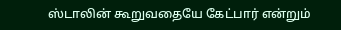ஸ்டாலின் கூறுவதையே கேட்பார் என்றும்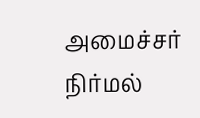அமைச்சர் நிர்மல்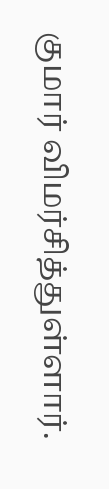குமார் விமர்சித்துள்ளார்.